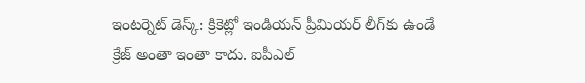ఇంటర్నెట్ డెస్క్: క్రికెట్లో ఇండియన్ ప్రీమియర్ లీగ్‌కు ఉండే క్రేజ్ అంతా ఇంతా కాదు. ఐపీఎల్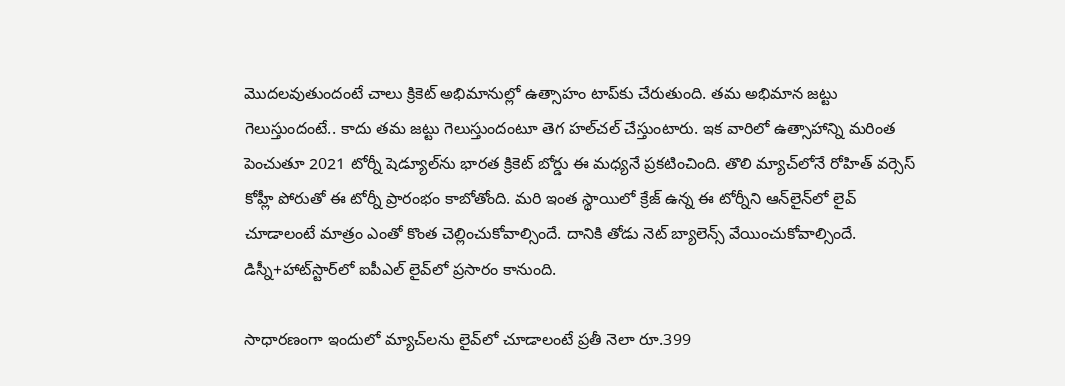మొదలవుతుందంటే చాలు క్రికెట్ అభిమానుల్లో ఉత్సాహం టాప్‌కు చేరుతుంది. తమ అభిమాన జట్టు గెలుస్తుందంటే.. కాదు తమ జట్టు గెలుస్తుందంటూ తెగ హల్‌చల్ చేస్తుంటారు. ఇక వారిలో ఉత్సాహాన్ని మరింత పెంచుతూ 2021 టోర్నీ షెడ్యూల్‌ను భారత క్రికెట్ బోర్డు ఈ మధ్యనే ప్రకటించింది. తొలి మ్యాచ్‌లోనే రోహిత్ వర్సెస్ కోహ్లీ పోరుతో ఈ టోర్నీ ప్రారంభం కాబోతోంది. మరి ఇంత స్థాయిలో క్రేజ్ ఉన్న ఈ టోర్నీని ఆన్‌లైన్‌లో లైవ్ చూడాలంటే మాత్రం ఎంతో కొంత చెల్లించుకోవాల్సిందే. దానికి తోడు నెట్ బ్యాలెన్స్ వేయించుకోవాల్సిందే. డిస్నీ+హాట్‌స్టార్‌లో ఐపీఎల్ లైవ్‌లో ప్రసారం కానుంది.

సాధారణంగా ఇందులో మ్యాచ్‌లను లైవ్‌లో చూడాలంటే ప్రతీ నెలా రూ.399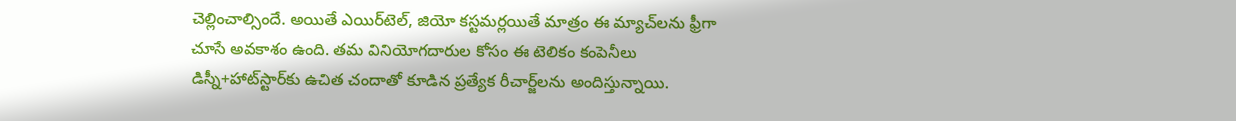చెల్లించాల్సిందే. అయితే ఎయిర్‌టెల్, జియో కస్టమర్లయితే మాత్రం ఈ మ్యాచ్‌లను ఫ్రీగా చూసే అవకాశం ఉంది. తమ వినియోగదారుల కోసం ఈ టెలికం కంపెనీలు డిస్నీ+హాట్‌స్టార్‌కు ఉచిత చందాతో కూడిన ప్రత్యేక రీచార్జ్‌లను అందిస్తున్నాయి.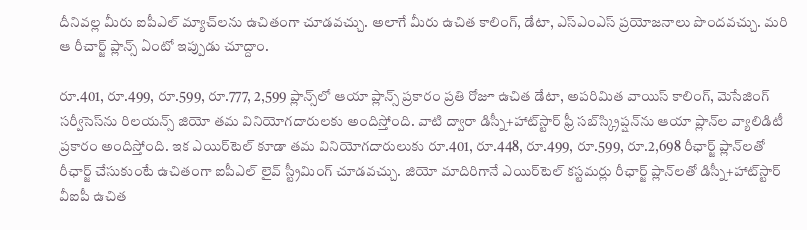దీనివల్ల మీరు ఐపీఎల్ మ్యాచ్‌లను ఉచితంగా చూడవచ్చు. అలాగే మీరు ఉచిత కాలింగ్, డేటా, ఎస్ఎంఎస్ ప్రయోజనాలు పొందవచ్చు. మరి ఆ రీచార్జ్ ప్లాన్స్ ఏంటో ఇప్పుడు చూద్దాం.

రూ.401, రూ.499, రూ.599, రూ.777, 2,599 ప్లాన్స్‌లో ఆయా ప్లాన్స్ ప్రకారం ప్రతి రోజూ ఉచిత డేటా, అపరిమిత వాయిస్ కాలింగ్, మెసేజింగ్ సర్వీసెస్‌ను రిలయన్స్ జియో తమ వినియోగదారులకు అందిస్తోంది. వాటి ద్వారా డిస్నీ+హాట్‌స్టార్ ఫ్రీ సబ్‌స్క్రిప్షన్‌ను ఆయా ప్లాన్‌ల వ్యాలిడిటీ ప్రకారం అందిస్తోంది. ఇక ఎయిర్‌టెల్ కూడా తమ వినియోగదారులుకు రూ.401, రూ.448, రూ.499, రూ.599, రూ.2,698 రీఛార్జ్ ప్లాన్‌లతో రీఛార్జ్ చేసుకుంటే ఉచితంగా ఐపీఎల్ లైవ్ స్ట్రీమింగ్ చూడవచ్చు. జియో మాదిరిగానే ఎయిర్‌టెల్ కస్టమర్లు రీఛార్జ్ ప్లాన్‌లతో డిస్నీ+హాట్‌స్టార్ వీఐపీ ఉచిత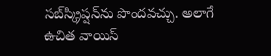సబ్‌స్క్రిప్షన్‌ను పొందవచ్చు. అలాగే ఉచిత వాయిస్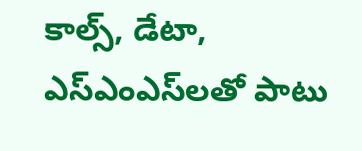కాల్స్, డేటా, ఎస్ఎంఎస్‌లతో పాటు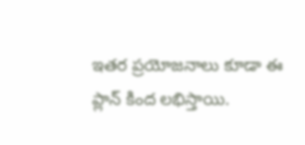ఇతర ప్రయోజనాలు కూడా ఈ ప్లాన్ కింద లభిస్తాయి.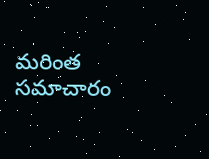మరింత సమాచారం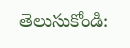తెలుసుకోండి: